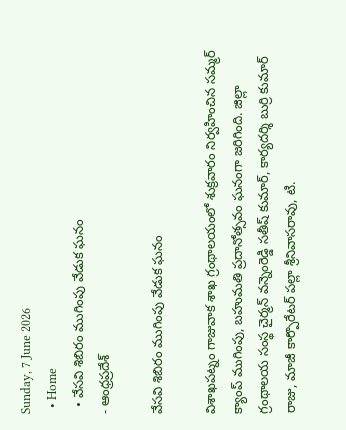Sunday, 7 June 2026
  • Home
  • వేసవి శిబిరం ముగింపు వేడుక ఘనం
- ఆంధ్రప్రదేశ్

వేసవి శిబిరం ముగింపు వేడుక ఘనం

విశాఖపట్నం గాజువాక శాఖ గ్రంథాలయంలో శుక్రవారం నిర్వహించిన సమ్మర్ క్యాంప్ ముగింపు, బహుమతి ప్రదానోత్సవం ఘనంగా జరిగింది. జిల్లా గ్రంథాలయ సంస్థ చైర్మన్ వన్నెంరెడ్డి సతీష్ కుమార్, కార్యదర్శి బుర్రి కుమార్ రాజు, మాజీ కార్పొరేటర్ పల్లా శ్రీనివాసరావు, టి.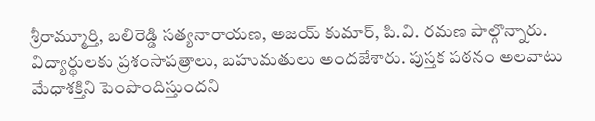శ్రీరామ్మూర్తి, బలిరెడ్డి సత్యనారాయణ, అజయ్ కుమార్, పి.వి. రమణ పాల్గొన్నారు. విద్యార్థులకు ప్రశంసాపత్రాలు, బహుమతులు అందజేశారు. పుస్తక పఠనం అలవాటు మేధాశక్తిని పెంపొందిస్తుందని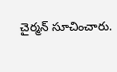చైర్మన్ సూచించారు.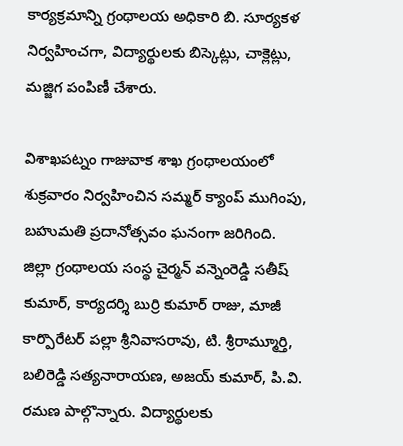కార్యక్రమాన్ని గ్రంథాలయ అధికారి బి. సూర్యకళ నిర్వహించగా, విద్యార్థులకు బిస్కెట్లు, చాక్లెట్లు, మజ్జిగ పంపిణీ చేశారు.

విశాఖపట్నం గాజువాక శాఖ గ్రంథాలయంలో శుక్రవారం నిర్వహించిన సమ్మర్ క్యాంప్ ముగింపు, బహుమతి ప్రదానోత్సవం ఘనంగా జరిగింది. జిల్లా గ్రంథాలయ సంస్థ చైర్మన్ వన్నెంరెడ్డి సతీష్ కుమార్, కార్యదర్శి బుర్రి కుమార్ రాజు, మాజీ కార్పొరేటర్ పల్లా శ్రీనివాసరావు, టి. శ్రీరామ్మూర్తి, బలిరెడ్డి సత్యనారాయణ, అజయ్ కుమార్, పి.వి. రమణ పాల్గొన్నారు. విద్యార్థులకు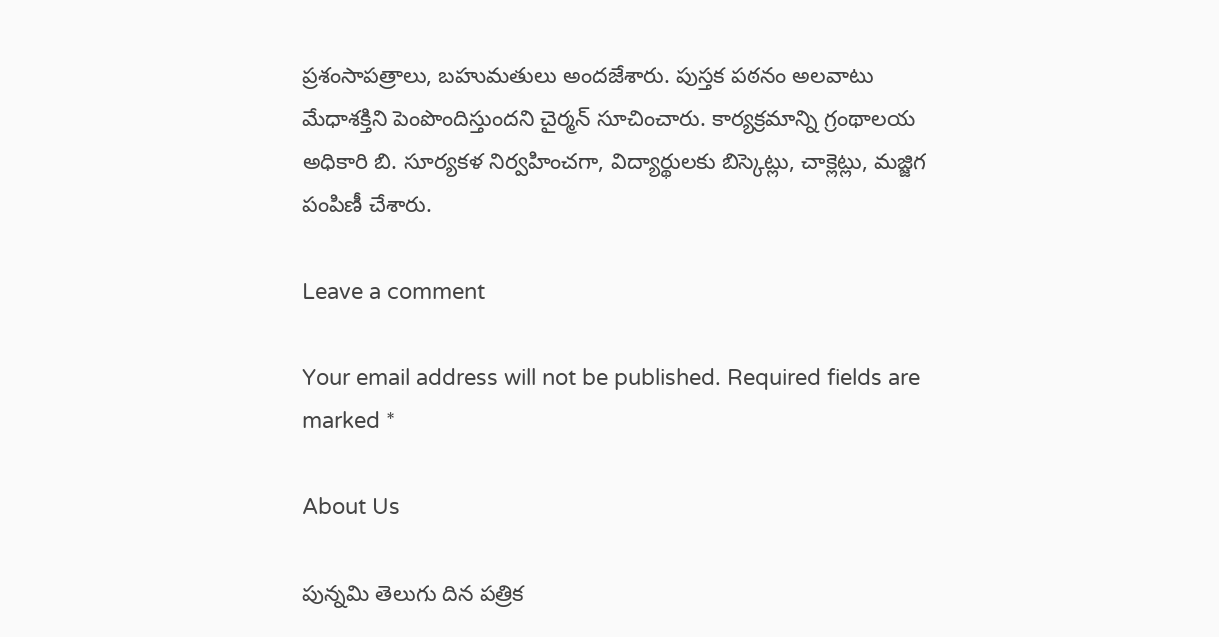ప్రశంసాపత్రాలు, బహుమతులు అందజేశారు. పుస్తక పఠనం అలవాటు మేధాశక్తిని పెంపొందిస్తుందని చైర్మన్ సూచించారు. కార్యక్రమాన్ని గ్రంథాలయ అధికారి బి. సూర్యకళ నిర్వహించగా, విద్యార్థులకు బిస్కెట్లు, చాక్లెట్లు, మజ్జిగ పంపిణీ చేశారు.

Leave a comment

Your email address will not be published. Required fields are marked *

About Us

పున్నమి తెలుగు దిన పత్రిక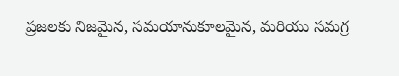ప్రజలకు నిజమైన, సమయానుకూలమైన, మరియు సమగ్ర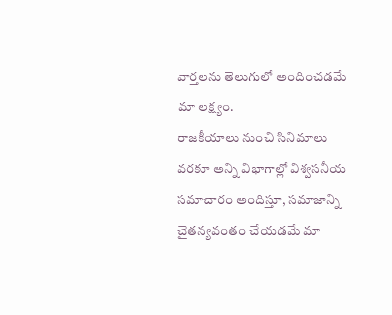వార్తలను తెలుగులో అందించడమే మా లక్ష్యం.
రాజకీయాలు నుంచి సినిమాలు వరకూ అన్ని విభాగాల్లో విశ్వసనీయ సమాచారం అందిస్తూ, సమాజాన్ని చైతన్యవంతం చేయడమే మా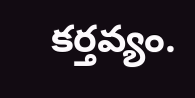కర్తవ్యం.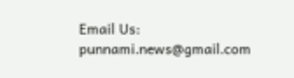Email Us: punnami.news@gmail.com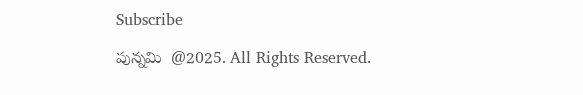Subscribe

పున్నమి  @2025. All Rights Reserved.